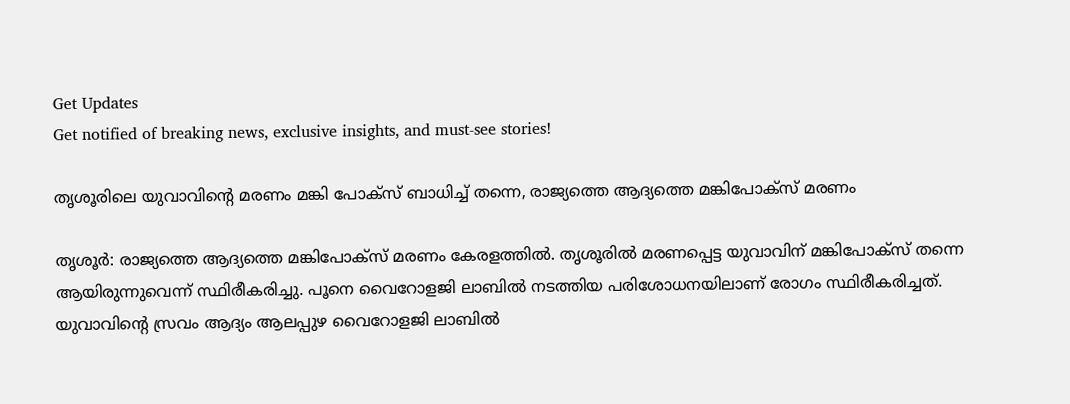Get Updates
Get notified of breaking news, exclusive insights, and must-see stories!

തൃശൂരിലെ യുവാവിന്റെ മരണം മങ്കി പോക്‌സ് ബാധിച്ച് തന്നെ, രാജ്യത്തെ ആദ്യത്തെ മങ്കിപോക്‌സ് മരണം

തൃശൂര്‍: രാജ്യത്തെ ആദ്യത്തെ മങ്കിപോക്‌സ് മരണം കേരളത്തില്‍. തൃശൂരില്‍ മരണപ്പെട്ട യുവാവിന് മങ്കിപോക്‌സ് തന്നെ ആയിരുന്നുവെന്ന് സ്ഥിരീകരിച്ചു. പൂനെ വൈറോളജി ലാബില്‍ നടത്തിയ പരിശോധനയിലാണ് രോഗം സ്ഥിരീകരിച്ചത്. യുവാവിന്റെ സ്രവം ആദ്യം ആലപ്പുഴ വൈറോളജി ലാബില്‍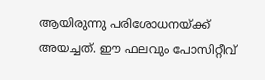ആയിരുന്നു പരിശോധനയ്ക്ക് അയച്ചത്. ഈ ഫലവും പോസിറ്റീവ്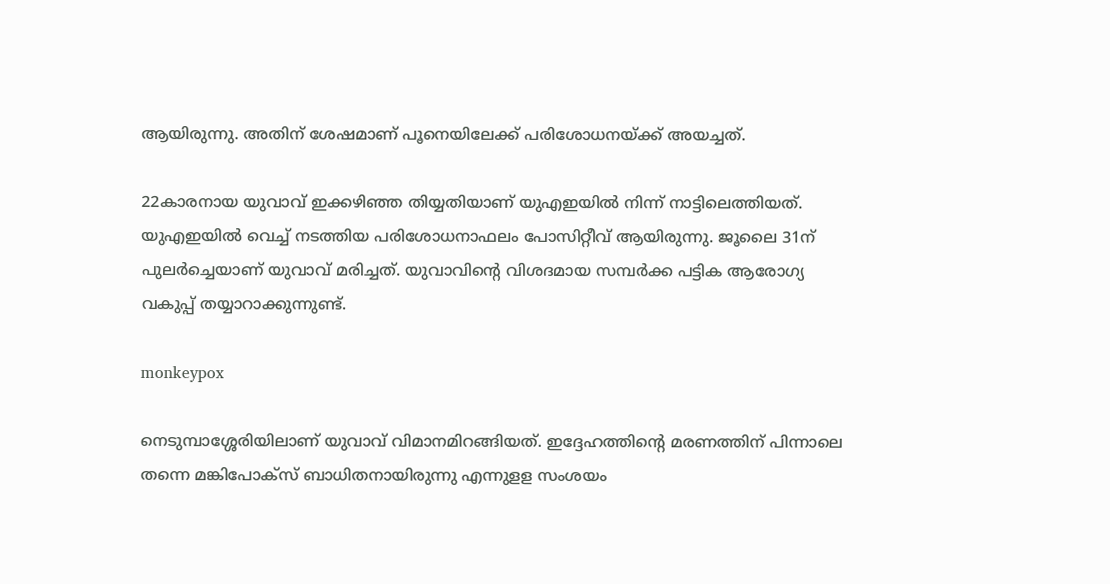ആയിരുന്നു. അതിന് ശേഷമാണ് പൂനെയിലേക്ക് പരിശോധനയ്ക്ക് അയച്ചത്.

22കാരനായ യുവാവ് ഇക്കഴിഞ്ഞ തിയ്യതിയാണ് യുഎഇയില്‍ നിന്ന് നാട്ടിലെത്തിയത്. യുഎഇയില്‍ വെച്ച് നടത്തിയ പരിശോധനാഫലം പോസിറ്റീവ് ആയിരുന്നു. ജൂലൈ 31ന് പുലര്‍ച്ചെയാണ് യുവാവ് മരിച്ചത്. യുവാവിന്റെ വിശദമായ സമ്പര്‍ക്ക പട്ടിക ആരോഗ്യ വകുപ്പ് തയ്യാറാക്കുന്നുണ്ട്.

monkeypox

നെടുമ്പാശ്ശേരിയിലാണ് യുവാവ് വിമാനമിറങ്ങിയത്. ഇദ്ദേഹത്തിന്റെ മരണത്തിന് പിന്നാലെ തന്നെ മങ്കിപോക്‌സ് ബാധിതനായിരുന്നു എന്നുളള സംശയം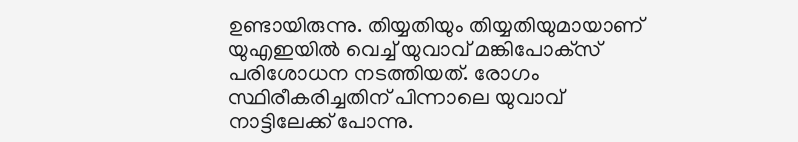ഉണ്ടായിരുന്നു. തിയ്യതിയും തിയ്യതിയുമായാണ് യുഎഇയില്‍ വെച്ച് യുവാവ് മങ്കിപോക്‌സ് പരിശോധന നടത്തിയത്. രോഗം സ്ഥിരീകരിച്ചതിന് പിന്നാലെ യുവാവ് നാട്ടിലേക്ക് പോന്നു.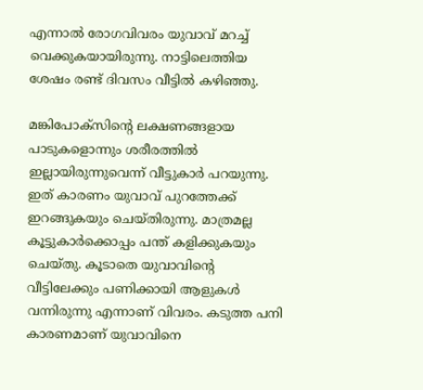എന്നാല്‍ രോഗവിവരം യുവാവ് മറച്ച് വെക്കുകയായിരുന്നു. നാട്ടിലെത്തിയ ശേഷം രണ്ട് ദിവസം വീട്ടില്‍ കഴിഞ്ഞു.

മങ്കിപോക്‌സിന്റെ ലക്ഷണങ്ങളായ പാടുകളൊന്നും ശരീരത്തില്‍ ഇല്ലായിരുന്നുവെന്ന് വീട്ടുകാര്‍ പറയുന്നു. ഇത് കാരണം യുവാവ് പുറത്തേക്ക് ഇറങ്ങുകയും ചെയ്തിരുന്നു. മാത്രമല്ല കൂട്ടുകാര്‍ക്കൊപ്പം പന്ത് കളിക്കുകയും ചെയ്തു. കൂടാതെ യുവാവിന്റെ വീട്ടിലേക്കും പണിക്കായി ആളുകള്‍ വന്നിരുന്നു എന്നാണ് വിവരം. കടുത്ത പനി കാരണമാണ് യുവാവിനെ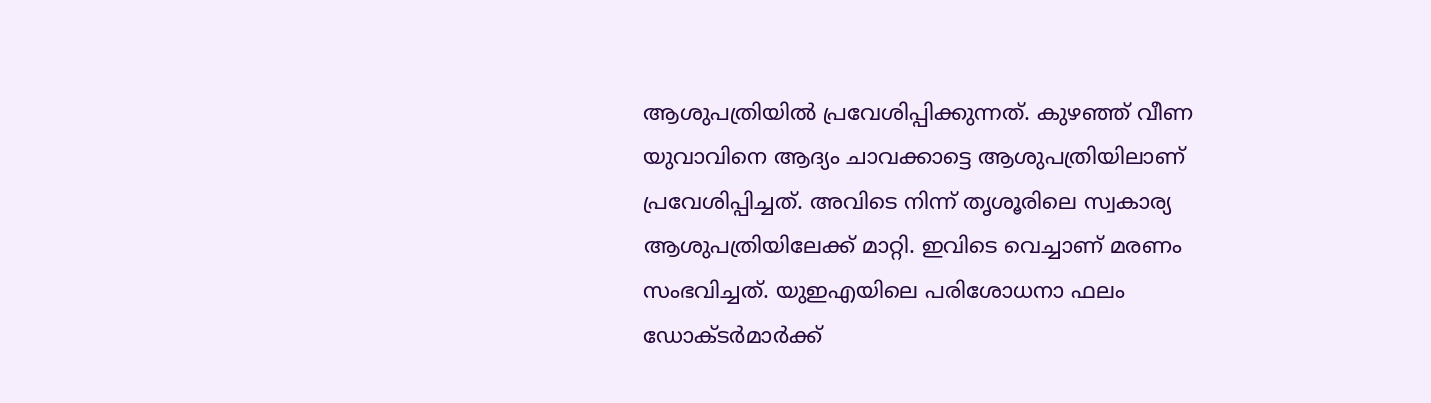ആശുപത്രിയില്‍ പ്രവേശിപ്പിക്കുന്നത്. കുഴഞ്ഞ് വീണ യുവാവിനെ ആദ്യം ചാവക്കാട്ടെ ആശുപത്രിയിലാണ് പ്രവേശിപ്പിച്ചത്. അവിടെ നിന്ന് തൃശൂരിലെ സ്വകാര്യ ആശുപത്രിയിലേക്ക് മാറ്റി. ഇവിടെ വെച്ചാണ് മരണം സംഭവിച്ചത്. യുഇഎയിലെ പരിശോധനാ ഫലം ഡോക്ടർമാർക്ക്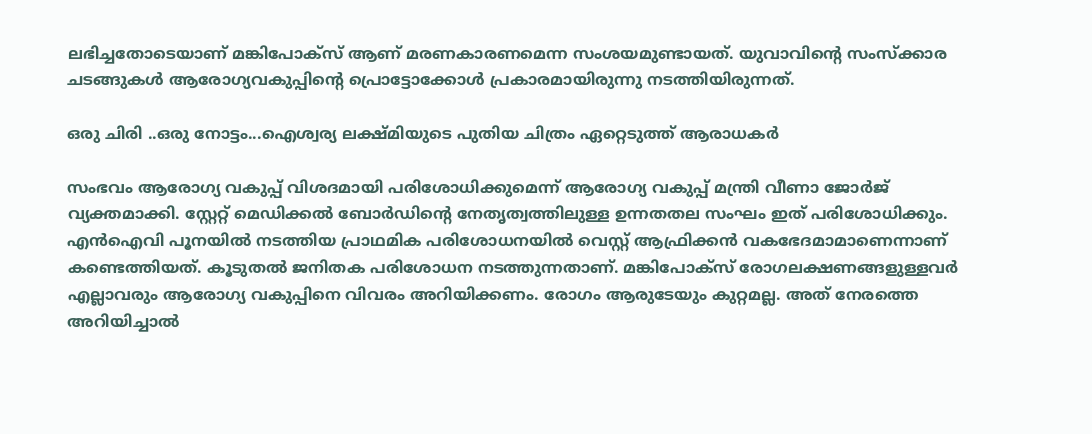ലഭിച്ചതോടെയാണ് മങ്കിപോക്സ് ആണ് മരണകാരണമെന്ന സംശയമുണ്ടായത്. യുവാവിന്റെ സംസ്ക്കാര ചടങ്ങുകൾ ആരോഗ്യവകുപ്പിന്റെ പ്രൊട്ടോക്കോൾ പ്രകാരമായിരുന്നു നടത്തിയിരുന്നത്.

ഒരു ചിരി ..ഒരു നോട്ടം...ഐശ്വര്യ ലക്ഷ്മിയുടെ പുതിയ ചിത്രം ഏറ്റെടുത്ത് ആരാധകര്‍

സംഭവം ആരോഗ്യ വകുപ്പ് വിശദമായി പരിശോധിക്കുമെന്ന് ആരോഗ്യ വകുപ്പ് മന്ത്രി വീണാ ജോർജ് വ്യക്തമാക്കി. സ്റ്റേറ്റ് മെഡിക്കൽ ബോർഡിന്റെ നേതൃത്വത്തിലുള്ള ഉന്നതതല സംഘം ഇത് പരിശോധിക്കും. എൻഐവി പൂനയിൽ നടത്തിയ പ്രാഥമിക പരിശോധനയിൽ വെസ്റ്റ് ആഫ്രിക്കൻ വകഭേദമാമാണെന്നാണ് കണ്ടെത്തിയത്. കൂടുതൽ ജനിതക പരിശോധന നടത്തുന്നതാണ്. മങ്കിപോക്സ് രോഗലക്ഷണങ്ങളുള്ളവർ എല്ലാവരും ആരോഗ്യ വകുപ്പിനെ വിവരം അറിയിക്കണം. രോഗം ആരുടേയും കുറ്റമല്ല. അത് നേരത്തെ അറിയിച്ചാൽ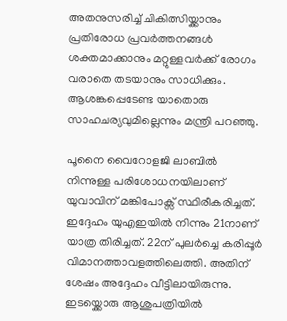അതനുസരിച്ച് ചികിത്സിയ്ക്കാനും പ്രതിരോധ പ്രവർത്തനങ്ങൾ ശക്തമാക്കാനും മറ്റുള്ളവർക്ക് രോഗം വരാതെ തടയാനും സാധിക്കും. ആശങ്കപ്പെടേണ്ട യാതൊരു സാഹചര്യവുമില്ലെന്നും മന്ത്രി പറഞ്ഞു.

പൂനൈ വൈറോളജി ലാബിൽ നിന്നുള്ള പരിശോധനയിലാണ് യുവാവിന് മങ്കിപോക്സ് സ്ഥിരീകരിച്ചത്. ഇദ്ദേഹം യുഎഇയിൽ നിന്നും 21നാണ് യാത്ര തിരിച്ചത്. 22ന് പുലർച്ചെ കരിപ്പൂർ വിമാനത്താവളത്തിലെത്തി. അതിന് ശേഷം അദ്ദേഹം വീട്ടിലായിരുന്നു. ഇടയ്ക്കൊരു ആശുപത്രിയിൽ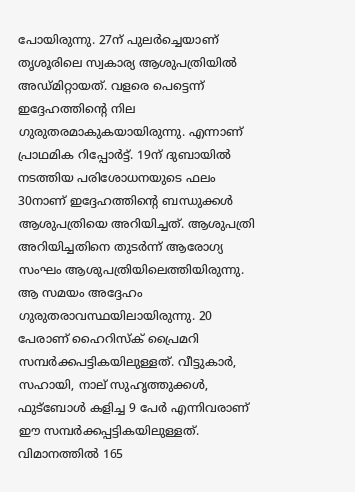പോയിരുന്നു. 27ന് പുലർച്ചെയാണ് തൃശൂരിലെ സ്വകാര്യ ആശുപത്രിയിൽ അഡ്മിറ്റായത്. വളരെ പെട്ടെന്ന് ഇദ്ദേഹത്തിന്റെ നില ഗുരുതരമാകുകയായിരുന്നു. എന്നാണ് പ്രാഥമിക റിപ്പോർട്ട്. 19ന് ദുബായിൽ നടത്തിയ പരിശോധനയുടെ ഫലം 30നാണ് ഇദ്ദേഹത്തിന്റെ ബന്ധുക്കൾ ആശുപത്രിയെ അറിയിച്ചത്. ആശുപത്രി അറിയിച്ചതിനെ തുടർന്ന് ആരോഗ്യ സംഘം ആശുപത്രിയിലെത്തിയിരുന്നു. ആ സമയം അദ്ദേഹം ഗുരുതരാവസ്ഥയിലായിരുന്നു. 20 പേരാണ് ഹൈറിസ്‌ക് പ്രൈമറി സമ്പർക്കപട്ടികയിലുള്ളത്. വീട്ടുകാർ, സഹായി, നാല് സുഹൃത്തുക്കൾ, ഫുട്ബോൾ കളിച്ച 9 പേർ എന്നിവരാണ് ഈ സമ്പർക്കപ്പട്ടികയിലുള്ളത്. വിമാനത്തിൽ 165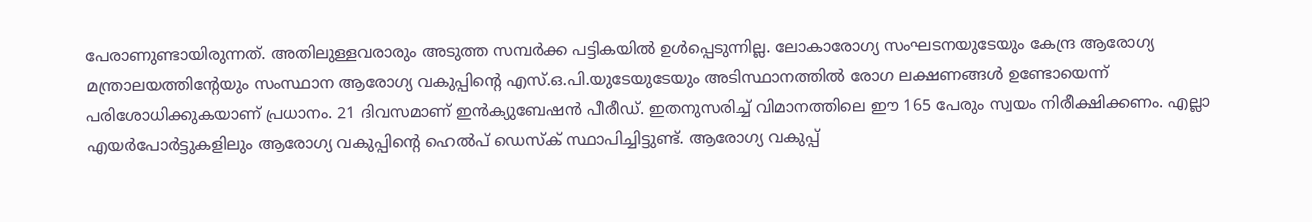പേരാണുണ്ടായിരുന്നത്. അതിലുള്ളവരാരും അടുത്ത സമ്പർക്ക പട്ടികയിൽ ഉൾപ്പെടുന്നില്ല. ലോകാരോഗ്യ സംഘടനയുടേയും കേന്ദ്ര ആരോഗ്യ മന്ത്രാലയത്തിന്റേയും സംസ്ഥാന ആരോഗ്യ വകുപ്പിന്റെ എസ്.ഒ.പി.യുടേയുടേയും അടിസ്ഥാനത്തിൽ രോഗ ലക്ഷണങ്ങൾ ഉണ്ടോയെന്ന് പരിശോധിക്കുകയാണ് പ്രധാനം. 21 ദിവസമാണ് ഇൻക്യുബേഷൻ പീരീഡ്. ഇതനുസരിച്ച് വിമാനത്തിലെ ഈ 165 പേരും സ്വയം നിരീക്ഷിക്കണം. എല്ലാ എയർപോർട്ടുകളിലും ആരോഗ്യ വകുപ്പിന്റെ ഹെൽപ് ഡെസ്‌ക് സ്ഥാപിച്ചിട്ടുണ്ട്. ആരോഗ്യ വകുപ്പ്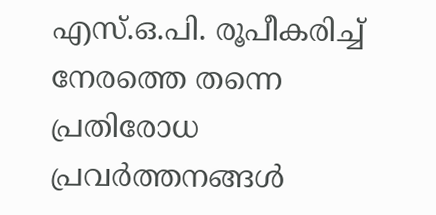എസ്.ഒ.പി. രൂപീകരിച്ച് നേരത്തെ തന്നെ പ്രതിരോധ പ്രവർത്തനങ്ങൾ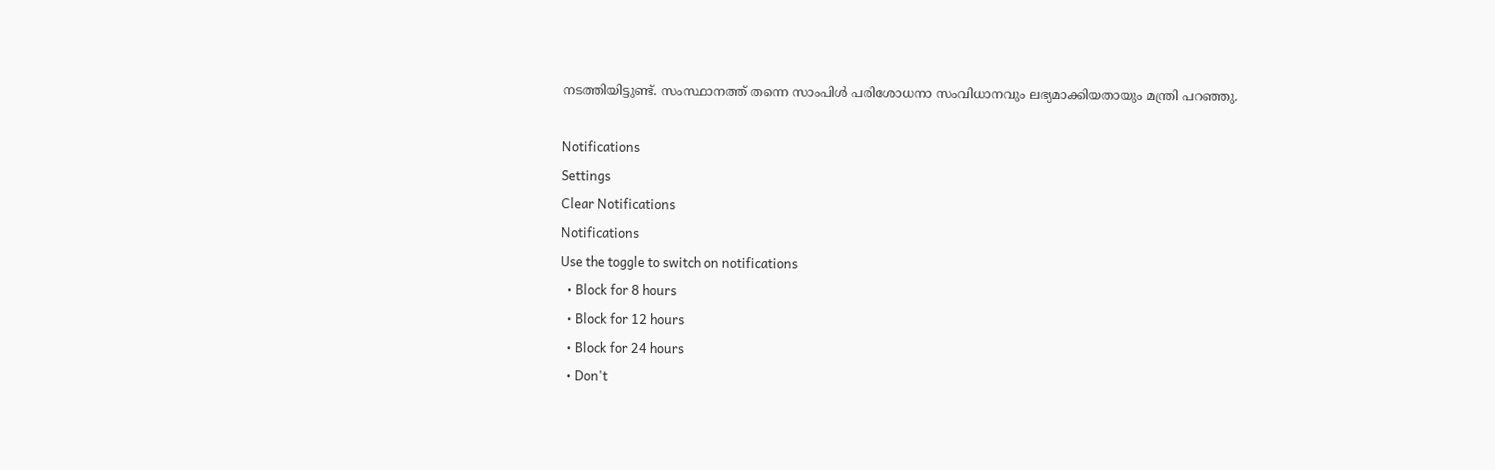നടത്തിയിട്ടുണ്ട്. സംസ്ഥാനത്ത് തന്നെ സാംപിൾ പരിശോധനാ സംവിധാനവും ലഭ്യമാക്കിയതായും മന്ത്രി പറഞ്ഞു.

Notifications
Settings
Clear Notifications
Notifications
Use the toggle to switch on notifications
  • Block for 8 hours
  • Block for 12 hours
  • Block for 24 hours
  • Don't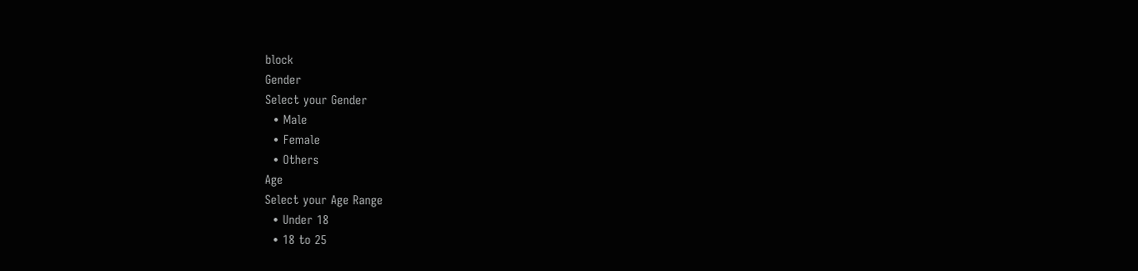block
Gender
Select your Gender
  • Male
  • Female
  • Others
Age
Select your Age Range
  • Under 18
  • 18 to 25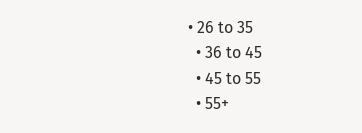• 26 to 35
  • 36 to 45
  • 45 to 55
  • 55+